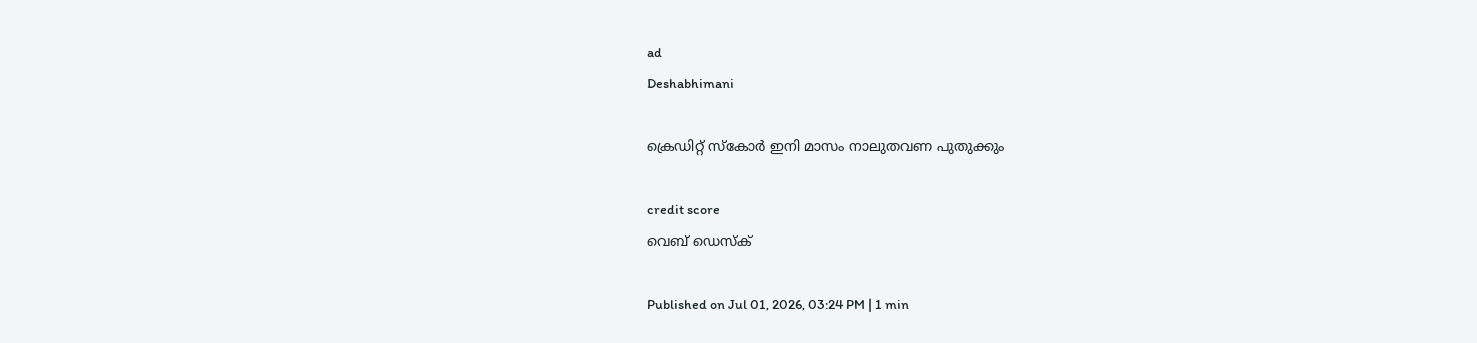ad
Deshabhimani

ക്രെഡിറ്റ് സ്കോർ ഇനി മാസം നാലുതവണ പുതുക്കും

credit score
വെബ് ഡെസ്ക്

Published on Jul 01, 2026, 03:24 PM | 1 min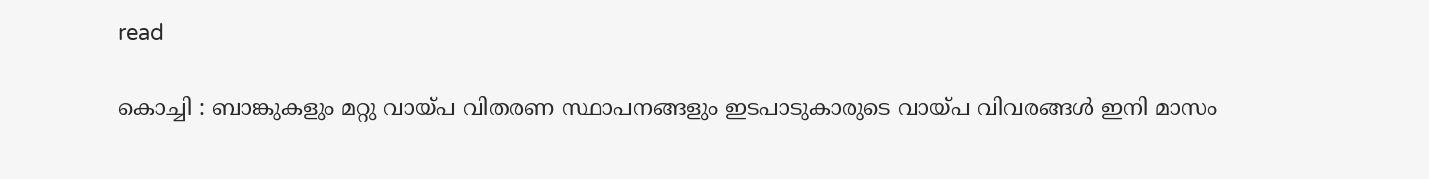read

കൊച്ചി : ബാങ്കുകളും മറ്റു വായ്പ വിതരണ സ്ഥാപനങ്ങളും ഇടപാടുകാരുടെ വായ്പ വിവരങ്ങൾ ഇനി മാസം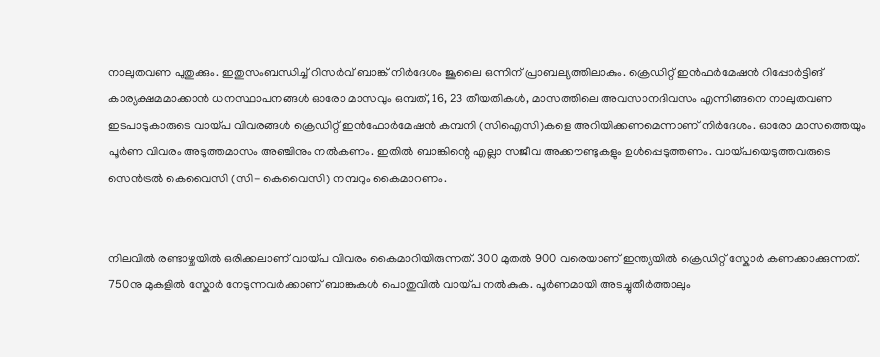നാലുതവണ പുതുക്കും. ഇതുസംബന്ധിച്ച് റിസർവ് ബാങ്ക് നിർദേശം ജൂലൈ ഒന്നിന്‌ പ്രാബല്യത്തിലാകും. ക്രെഡിറ്റ് ഇൻഫർമേഷൻ റിപ്പോർട്ടിങ് കാര്യക്ഷമമാക്കാൻ ധനസ്ഥാപനങ്ങൾ ഓരോ മാസവും ഒമ്പത്, 16, 23 തീയതികൾ, മാസത്തിലെ അവസാനദിവസം എന്നിങ്ങനെ നാലുതവണ ഇടപാടുകാരുടെ വായ്പ വിവരങ്ങൾ ക്രെഡിറ്റ് ഇൻഫോർമേഷൻ കമ്പനി (സിഐസി)കളെ അറിയിക്കണമെന്നാണ് നിർദേശം. ഓരോ മാസത്തെയും പൂർണ വിവരം അടുത്തമാസം അഞ്ചിനും നൽകണം. ഇതിൽ ബാങ്കിന്റെ എല്ലാ സജീവ അക്കൗണ്ടുകളും ഉൾപ്പെടുത്തണം. വായ്പയെടുത്തവരുടെ സെൻട്രൽ കെവൈസി (സി- കെവൈസി) നമ്പറും കൈമാറണം.


നിലവിൽ രണ്ടാഴ്ചയിൽ ഒരിക്കലാണ് വായ്പ വിവരം കൈമാറിയിരുന്നത്. 300 മുതൽ 900 വരെയാണ് ഇന്ത്യയിൽ ക്രെഡിറ്റ് സ്കോർ കണക്കാക്കുന്നത്. 750നു മുകളിൽ സ്കോർ നേടുന്നവർക്കാണ് ബാങ്കുകൾ പൊതുവിൽ വായ്പ നൽകുക. പൂർണമായി അടച്ചുതീർത്താലും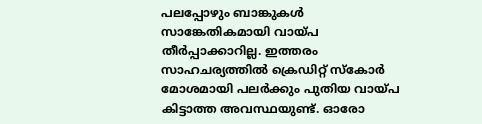പലപ്പോഴും ബാങ്കുകൾ സാങ്കേതികമായി വായ്പ തീർപ്പാക്കാറില്ല. ഇത്തരം സാഹചര്യത്തിൽ ക്രെഡിറ്റ് സ്കോർ മോശമായി പലർക്കും പുതിയ വായ്പ കിട്ടാത്ത അവസ്ഥയുണ്ട്. ഓരോ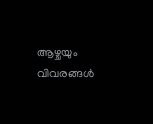ആഴ്ചയും വിവരങ്ങൾ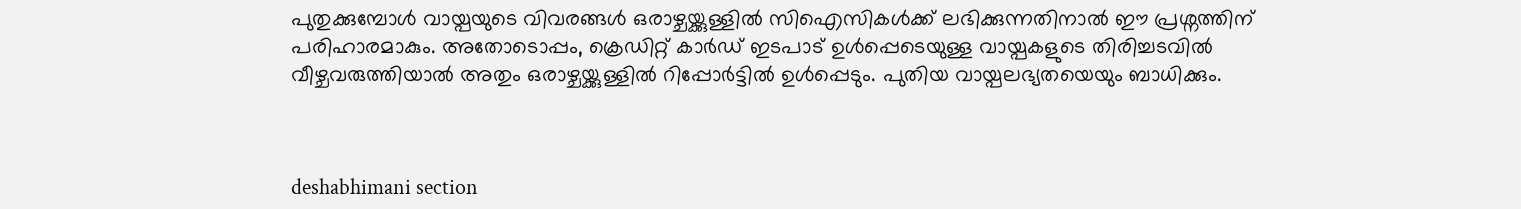പുതുക്കുമ്പോൾ വായ്പയുടെ വിവരങ്ങൾ ഒരാഴ്ചയ്ക്കുള്ളിൽ സിഐസികൾക്ക് ലഭിക്കുന്നതിനാൽ ഈ പ്രശ്നത്തിന് പരിഹാരമാകും. അതോടൊപ്പം, ക്രെഡിറ്റ് കാർഡ് ഇടപാട് ഉൾപ്പെടെയുള്ള വായ്പകളുടെ തിരിച്ചടവിൽ വീഴ്ചവരുത്തിയാൽ അതും ഒരാഴ്ചയ്ക്കുള്ളിൽ റിപ്പോർട്ടിൽ ഉൾപ്പെടും. പുതിയ വായ്പലഭ്യതയെയും ബാധിക്കും.



deshabhimani section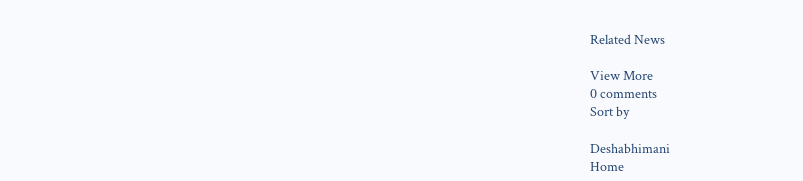Related News

View More
0 comments
Sort by

Deshabhimani
Home